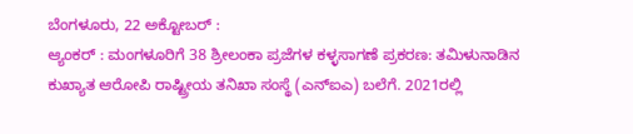ಬೆಂಗಳೂರು, 22 ಅಕ್ಟೋಬರ್ :
ಆ್ಯಂಕರ್ : ಮಂಗಳೂರಿಗೆ 38 ಶ್ರೀಲಂಕಾ ಪ್ರಜೆಗಳ ಕಳ್ಳಸಾಗಣೆ ಪ್ರಕರಣ: ತಮಿಳುನಾಡಿನ ಕುಖ್ಯಾತ ಆರೋಪಿ ರಾಷ್ಟ್ರೀಯ ತನಿಖಾ ಸಂಸ್ಥೆ (ಎನ್ಐಎ) ಬಲೆಗೆ. 2021ರಲ್ಲಿ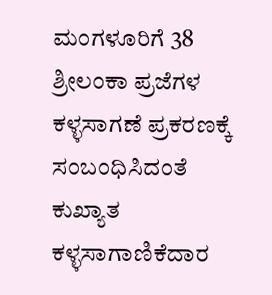ಮಂಗಳೂರಿಗೆ 38 ಶ್ರೀಲಂಕಾ ಪ್ರಜೆಗಳ ಕಳ್ಳಸಾಗಣೆ ಪ್ರಕರಣಕ್ಕೆ ಸಂಬಂಧಿಸಿದಂತೆ ಕುಖ್ಯಾತ ಕಳ್ಳಸಾಗಾಣಿಕೆದಾರ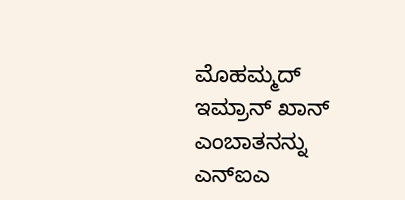ಮೊಹಮ್ಮದ್ ಇಮ್ರಾನ್ ಖಾನ್ ಎಂಬಾತನನ್ನು ಎನ್ಐಎ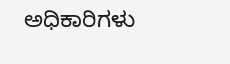ಅಧಿಕಾರಿಗಳು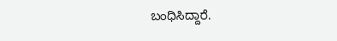ಬಂಧಿಸಿದ್ದಾರೆ.